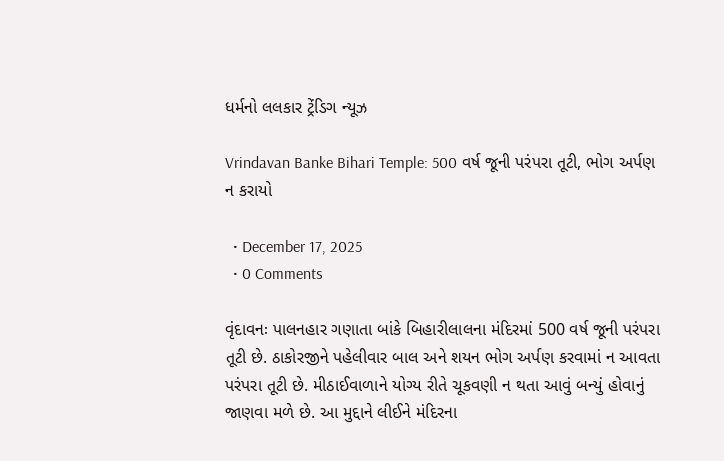ધર્મનો લલકાર ટ્રેંડિગ ન્યૂઝ

Vrindavan Banke Bihari Temple: 500 વર્ષ જૂની પરંપરા તૂટી, ભોગ અર્પણ ન કરાયો

  • December 17, 2025
  • 0 Comments

વૃંદાવનઃ પાલનહાર ગણાતા બાંકે બિહારીલાલના મંદિરમાં 500 વર્ષ જૂની પરંપરા તૂટી છે. ઠાકોરજીને પહેલીવાર બાલ અને શયન ભોગ અર્પણ કરવામાં ન આવતા પરંપરા તૂટી છે. મીઠાઈવાળાને યોગ્ય રીતે ચૂકવણી ન થતા આવું બન્યું હોવાનું જાણવા મળે છે. આ મુદ્દાને લીઈને મંદિરના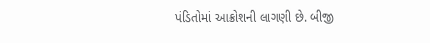પંડિતોમાં આક્રોશની લાગણી છે. બીજી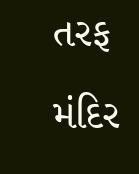તરફ મંદિર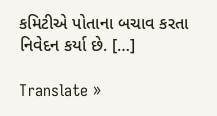કમિટીએ પોતાના બચાવ કરતા નિવેદન કર્યા છે. […]

Translate »